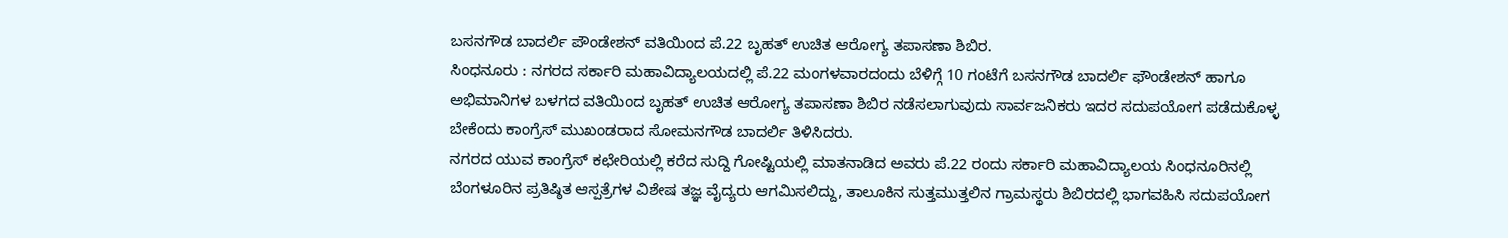ಬಸನಗೌಡ ಬಾದರ್ಲಿ ಪೌಂಡೇಶನ್ ವತಿಯಿಂದ ಪೆ.22 ಬೃಹತ್ ಉಚಿತ ಆರೋಗ್ಯ ತಪಾಸಣಾ ಶಿಬಿರ.
ಸಿಂಧನೂರು : ನಗರದ ಸರ್ಕಾರಿ ಮಹಾವಿದ್ಯಾಲಯದಲ್ಲಿ ಪೆ.22 ಮಂಗಳವಾರದಂದು ಬೆಳಿಗ್ಗೆ 10 ಗಂಟೆಗೆ ಬಸನಗೌಡ ಬಾದರ್ಲಿ ಫೌಂಡೇಶನ್ ಹಾಗೂ ಅಭಿಮಾನಿಗಳ ಬಳಗದ ವತಿಯಿಂದ ಬೃಹತ್ ಉಚಿತ ಆರೋಗ್ಯ ತಪಾಸಣಾ ಶಿಬಿರ ನಡೆಸಲಾಗುವುದು ಸಾರ್ವಜನಿಕರು ಇದರ ಸದುಪಯೋಗ ಪಡೆದುಕೊಳ್ಳ ಬೇಕೆಂದು ಕಾಂಗ್ರೆಸ್ ಮುಖಂಡರಾದ ಸೋಮನಗೌಡ ಬಾದರ್ಲಿ ತಿಳಿಸಿದರು.
ನಗರದ ಯುವ ಕಾಂಗ್ರೆಸ್ ಕಛೇರಿಯಲ್ಲಿ ಕರೆದ ಸುದ್ದಿ ಗೋಷ್ಟಿಯಲ್ಲಿ ಮಾತನಾಡಿದ ಅವರು ಪೆ.22 ರಂದು ಸರ್ಕಾರಿ ಮಹಾವಿದ್ಯಾಲಯ ಸಿಂಧನೂರಿನಲ್ಲಿ ಬೆಂಗಳೂರಿನ ಪ್ರತಿಷ್ಠಿತ ಆಸ್ಪತ್ರೆಗಳ ವಿಶೇಷ ತಜ್ಞ ವೈದ್ಯರು ಆಗಮಿಸಲಿದ್ದು, ತಾಲೂಕಿನ ಸುತ್ತಮುತ್ತಲಿನ ಗ್ರಾಮಸ್ಥರು ಶಿಬಿರದಲ್ಲಿ ಭಾಗವಹಿಸಿ ಸದುಪಯೋಗ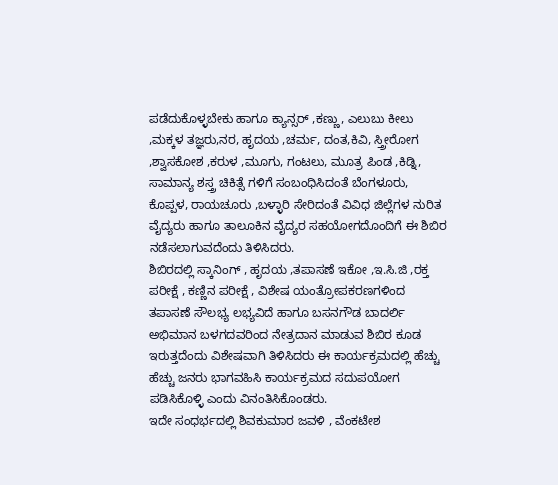ಪಡೆದುಕೊಳ್ಳಬೇಕು ಹಾಗೂ ಕ್ಯಾನ್ಸರ್ ,ಕಣ್ಣು, ಎಲುಬು ಕೀಲು ,ಮಕ್ಕಳ ತಜ್ಞರು,ನರ, ಹೃದಯ ,ಚರ್ಮ, ದಂತ,ಕಿವಿ, ಸ್ತ್ರೀರೋಗ ,ಶ್ವಾಸಕೋಶ ,ಕರುಳ ,ಮೂಗು, ಗಂಟಲು, ಮೂತ್ರ ಪಿಂಡ ,ಕಿಡ್ನಿ, ಸಾಮಾನ್ಯ ಶಸ್ತ್ರ ಚಿಕಿತ್ಸೆ ಗಳಿಗೆ ಸಂಬಂಧಿಸಿದಂತೆ ಬೆಂಗಳೂರು, ಕೊಪ್ಪಳ, ರಾಯಚೂರು ,ಬಳ್ಳಾರಿ ಸೇರಿದಂತೆ ವಿವಿಧ ಜಿಲ್ಲೆಗಳ ನುರಿತ ವೈದ್ಯರು ಹಾಗೂ ತಾಲೂಕಿನ ವೈದ್ಯರ ಸಹಯೋಗದೊಂದಿಗೆ ಈ ಶಿಬಿರ ನಡೆಸಲಾಗುವದೆಂದು ತಿಳಿಸಿದರು.
ಶಿಬಿರದಲ್ಲಿ ಸ್ಕಾನಿಂಗ್ , ಹೃದಯ ,ತಪಾಸಣೆ ಇಕೋ ,ಇ.ಸಿ.ಜಿ ,ರಕ್ತ ಪರೀಕ್ಷೆ , ಕಣ್ಣಿನ ಪರೀಕ್ಷೆ , ವಿಶೇಷ ಯಂತ್ರೋಪಕರಣಗಳಿಂದ ತಪಾಸಣೆ ಸೌಲಭ್ಯ ಲಭ್ಯವಿದೆ ಹಾಗೂ ಬಸನಗೌಡ ಬಾದರ್ಲಿ ಅಭಿಮಾನ ಬಳಗದವರಿಂದ ನೇತ್ರದಾನ ಮಾಡುವ ಶಿಬಿರ ಕೂಡ ಇರುತ್ತದೆಂದು ವಿಶೇಷವಾಗಿ ತಿಳಿಸಿದರು ಈ ಕಾರ್ಯಕ್ರಮದಲ್ಲಿ ಹೆಚ್ಚು ಹೆಚ್ಚು ಜನರು ಭಾಗವಹಿಸಿ ಕಾರ್ಯಕ್ರಮದ ಸದುಪಯೋಗ ಪಡಿಸಿಕೊಳ್ಳಿ ಎಂದು ವಿನಂತಿಸಿಕೊಂಡರು.
ಇದೇ ಸಂಧರ್ಭದಲ್ಲಿ ಶಿವಕುಮಾರ ಜವಳಿ , ವೆಂಕಟೇಶ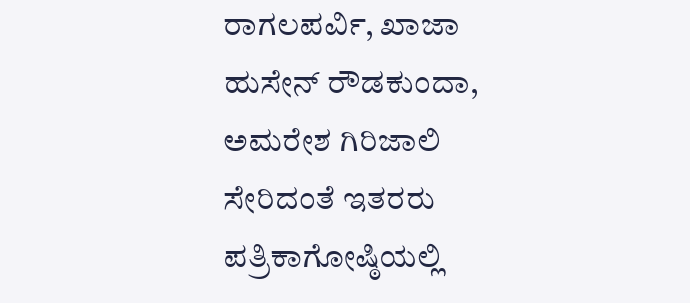ರಾಗಲಪರ್ವಿ, ಖಾಜಾ ಹುಸೇನ್ ರೌಡಕುಂದಾ, ಅಮರೇಶ ಗಿರಿಜಾಲಿ ಸೇರಿದಂತೆ ಇತರರು ಪತ್ರಿಕಾಗೋಷ್ಠಿಯಲ್ಲಿ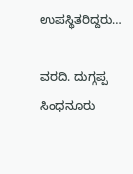ಉಪಸ್ಥಿತರಿದ್ದರು…

ವರದಿ. ದುಗ್ಗಪ್ಪ ಸಿಂಧನೂರು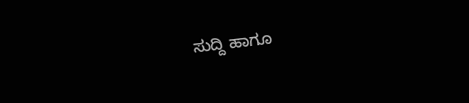ಸುದ್ದಿ ಹಾಗೂ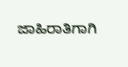ಜಾಹಿರಾತಿಗಾಗಿ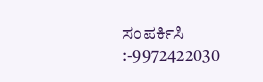ಸಂಪರ್ಕಿಸಿ :-9972422030